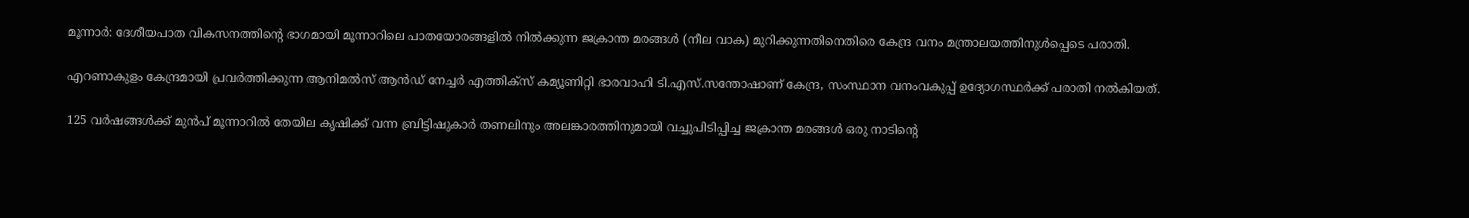മൂന്നാർ: ദേശീയപാത വികസനത്തിന്റെ ഭാഗമായി മൂന്നാറിലെ പാതയോരങ്ങളിൽ നിൽക്കുന്ന ജക്രാന്ത മരങ്ങൾ (നീല വാക) മുറിക്കുന്നതിനെതിരെ കേന്ദ്ര വനം മന്ത്രാലയത്തിനുൾപ്പെടെ പരാതി.

എറണാകുളം കേന്ദ്രമായി പ്രവർത്തിക്കുന്ന ആനിമൽസ് ആൻഡ് നേച്ചർ എത്തിക്സ് കമ്യൂണിറ്റി ഭാരവാഹി ടി.എസ്.സന്തോഷാണ് കേന്ദ്ര, സംസ്ഥാന വനംവകുപ്പ് ഉദ്യോഗസ്ഥർക്ക് പരാതി നൽകിയത്.

125 വർഷങ്ങൾക്ക് മുൻപ് മൂന്നാറിൽ തേയില കൃഷിക്ക് വന്ന ബ്രിട്ടിഷുകാർ തണലിനും അലങ്കാരത്തിനുമായി വച്ചുപിടിപ്പിച്ച ജക്രാന്ത മരങ്ങൾ ഒരു നാടിന്റെ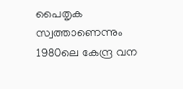പൈതൃക സ്വത്താണെന്നും 1980ലെ കേന്ദ്ര വന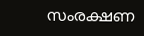സംരക്ഷണ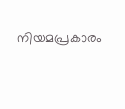നിയമപ്രകാരം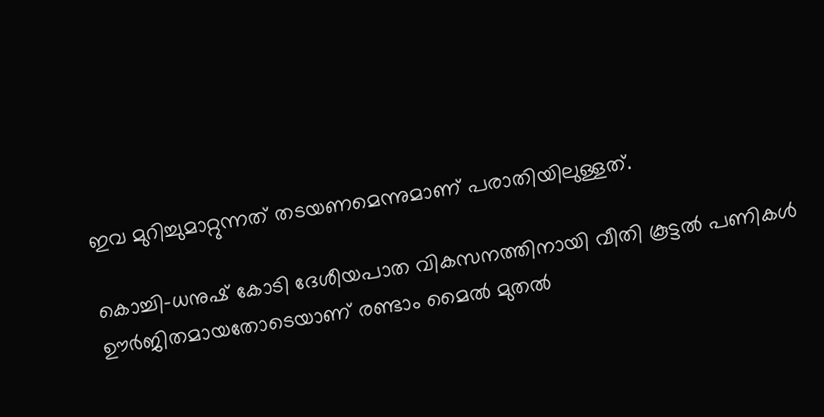ഇവ മുറിച്ചുമാറ്റുന്നത് തടയണമെന്നുമാണ് പരാതിയിലുള്ളത്.

കൊച്ചി-ധനുഷ് കോടി ദേശീയപാത വികസനത്തിനായി വീതി കൂട്ടൽ പണികൾ ഊർജിതമായതോടെയാണ് രണ്ടാം മൈൽ മുതൽ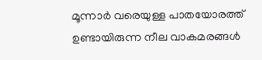മൂന്നാർ വരെയുള്ള പാതയോരത്ത് ഉണ്ടായിരുന്ന നീല വാകമരങ്ങൾ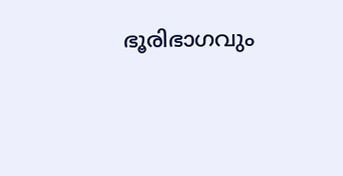ഭൂരിഭാഗവും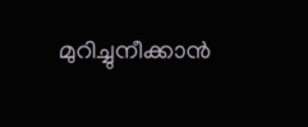മുറിച്ചുനീക്കാൻ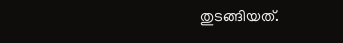തുടങ്ങിയത്.